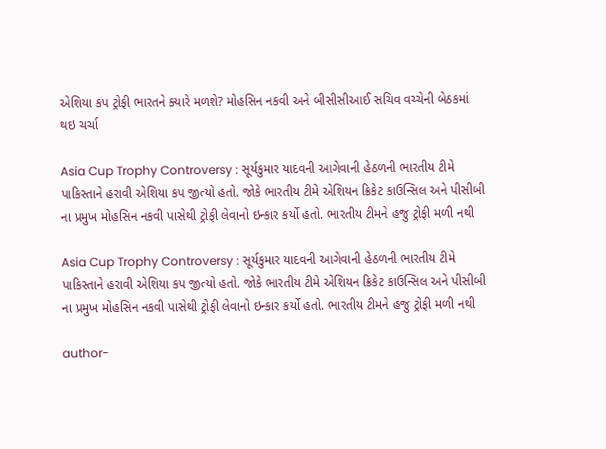એશિયા કપ ટ્રોફી ભારતને ક્યારે મળશે? મોહસિન નકવી અને બીસીસીઆઈ સચિવ વચ્ચેની બેઠકમાં થઇ ચર્ચા

Asia Cup Trophy Controversy : સૂર્યકુમાર યાદવની આગેવાની હેઠળની ભારતીય ટીમે પાકિસ્તાને હરાવી એશિયા કપ જીત્યો હતો. જોકે ભારતીય ટીમે એશિયન ક્રિકેટ કાઉન્સિલ અને પીસીબી ના પ્રમુખ મોહસિન નકવી પાસેથી ટ્રોફી લેવાનો ઇન્કાર કર્યો હતો. ભારતીય ટીમને હજુ ટ્રોફી મળી નથી

Asia Cup Trophy Controversy : સૂર્યકુમાર યાદવની આગેવાની હેઠળની ભારતીય ટીમે પાકિસ્તાને હરાવી એશિયા કપ જીત્યો હતો. જોકે ભારતીય ટીમે એશિયન ક્રિકેટ કાઉન્સિલ અને પીસીબી ના પ્રમુખ મોહસિન નકવી પાસેથી ટ્રોફી લેવાનો ઇન્કાર કર્યો હતો. ભારતીય ટીમને હજુ ટ્રોફી મળી નથી

author-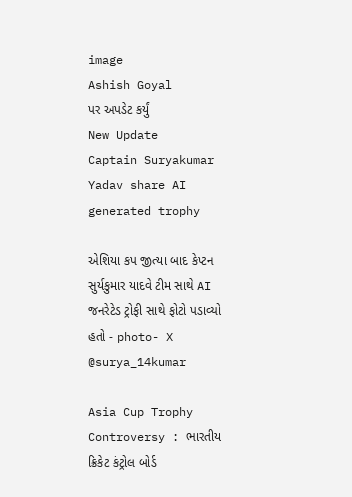image
Ashish Goyal
પર અપડેટ કર્યું
New Update
Captain Suryakumar Yadav share AI generated trophy

એશિયા કપ જીત્યા બાદ કેપ્ટન સુર્યકુમાર યાદવે ટીમ સાથે AI જનરેટેડ ટ્રોફી સાથે ફોટો પડાવ્યો હતો - photo- X @surya_14kumar

Asia Cup Trophy Controversy : ભારતીય ક્રિકેટ કંટ્રોલ બોર્ડ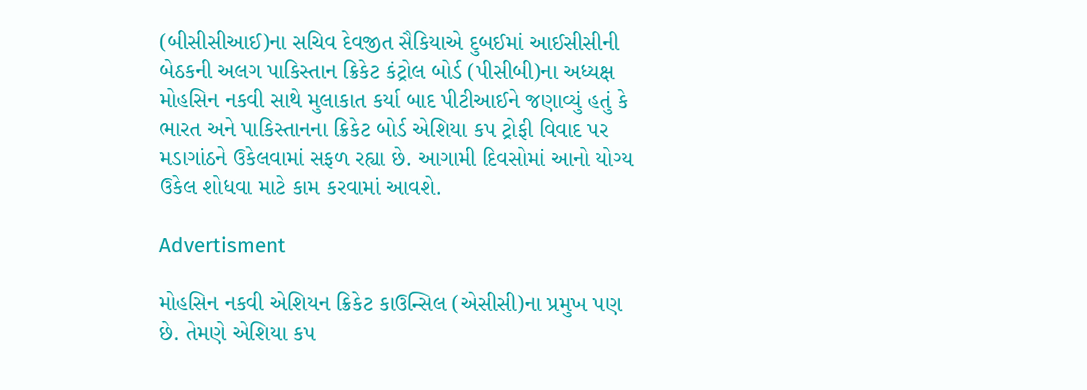(બીસીસીઆઈ)ના સચિવ દેવજીત સૈકિયાએ દુબઈમાં આઈસીસીની બેઠકની અલગ પાકિસ્તાન ક્રિકેટ કંટ્રોલ બોર્ડ (પીસીબી)ના અધ્યક્ષ મોહસિન નકવી સાથે મુલાકાત કર્યા બાદ પીટીઆઈને જણાવ્યું હતું કે ભારત અને પાકિસ્તાનના ક્રિકેટ બોર્ડ એશિયા કપ ટ્રોફી વિવાદ પર મડાગાંઠને ઉકેલવામાં સફળ રહ્યા છે. આગામી દિવસોમાં આનો યોગ્ય ઉકેલ શોધવા માટે કામ કરવામાં આવશે.

Advertisment

મોહસિન નકવી એશિયન ક્રિકેટ કાઉન્સિલ (એસીસી)ના પ્રમુખ પણ છે. તેમણે એશિયા કપ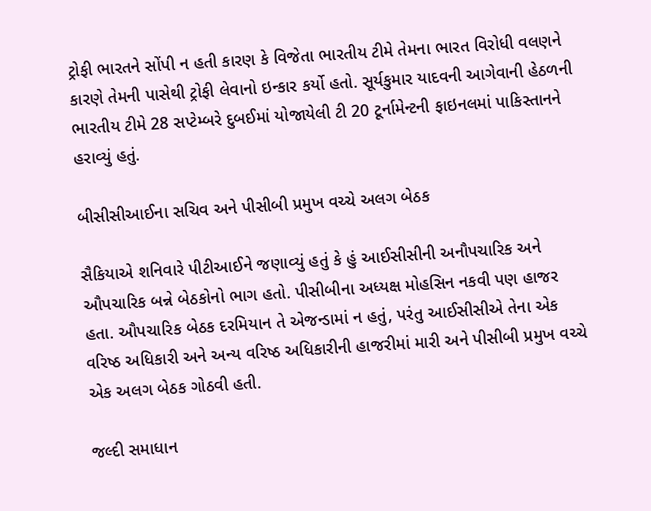ટ્રોફી ભારતને સોંપી ન હતી કારણ કે વિજેતા ભારતીય ટીમે તેમના ભારત વિરોધી વલણને કારણે તેમની પાસેથી ટ્રોફી લેવાનો ઇન્કાર કર્યો હતો. સૂર્યકુમાર યાદવની આગેવાની હેઠળની ભારતીય ટીમે 28 સપ્ટેમ્બરે દુબઈમાં યોજાયેલી ટી 20 ટૂર્નામેન્ટની ફાઇનલમાં પાકિસ્તાનને હરાવ્યું હતું.

બીસીસીઆઈના સચિવ અને પીસીબી પ્રમુખ વચ્ચે અલગ બેઠક

સૈકિયાએ શનિવારે પીટીઆઈને જણાવ્યું હતું કે હું આઈસીસીની અનૌપચારિક અને ઔપચારિક બન્ને બેઠકોનો ભાગ હતો. પીસીબીના અધ્યક્ષ મોહસિન નકવી પણ હાજર હતા. ઔપચારિક બેઠક દરમિયાન તે એજન્ડામાં ન હતું, પરંતુ આઈસીસીએ તેના એક વરિષ્ઠ અધિકારી અને અન્ય વરિષ્ઠ અધિકારીની હાજરીમાં મારી અને પીસીબી પ્રમુખ વચ્ચે એક અલગ બેઠક ગોઠવી હતી.

જલ્દી સમાધાન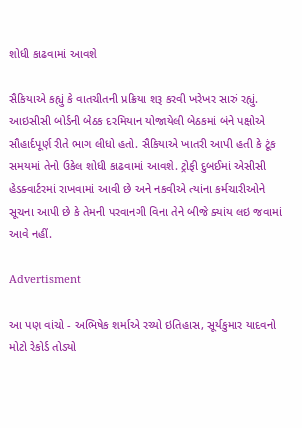શોધી કાઢવામાં આવશે

સૈકિયાએ કહ્યું કે વાતચીતની પ્રક્રિયા શરૂ કરવી ખરેખર સારું રહ્યું. આઇસીસી બોર્ડની બેઠક દરમિયાન યોજાયેલી બેઠકમાં બંને પક્ષોએ સૌહાર્દપૂર્ણ રીતે ભાગ લીધો હતો. સૈકિયાએ ખાતરી આપી હતી કે ટૂંક સમયમાં તેનો ઉકેલ શોધી કાઢવામાં આવશે. ટ્રોફી દુબઈમાં એસીસી હેડક્વાર્ટરમાં રાખવામાં આવી છે અને નકવીએ ત્યાંના કર્મચારીઓને સૂચના આપી છે કે તેમની પરવાનગી વિના તેને બીજે ક્યાંય લઇ જવામાં આવે નહીં.

Advertisment

આ પણ વાંચો - અભિષેક શર્માએ રચ્યો ઇતિહાસ, સૂર્યકુમાર યાદવનો મોટો રેકોર્ડ તોડ્યો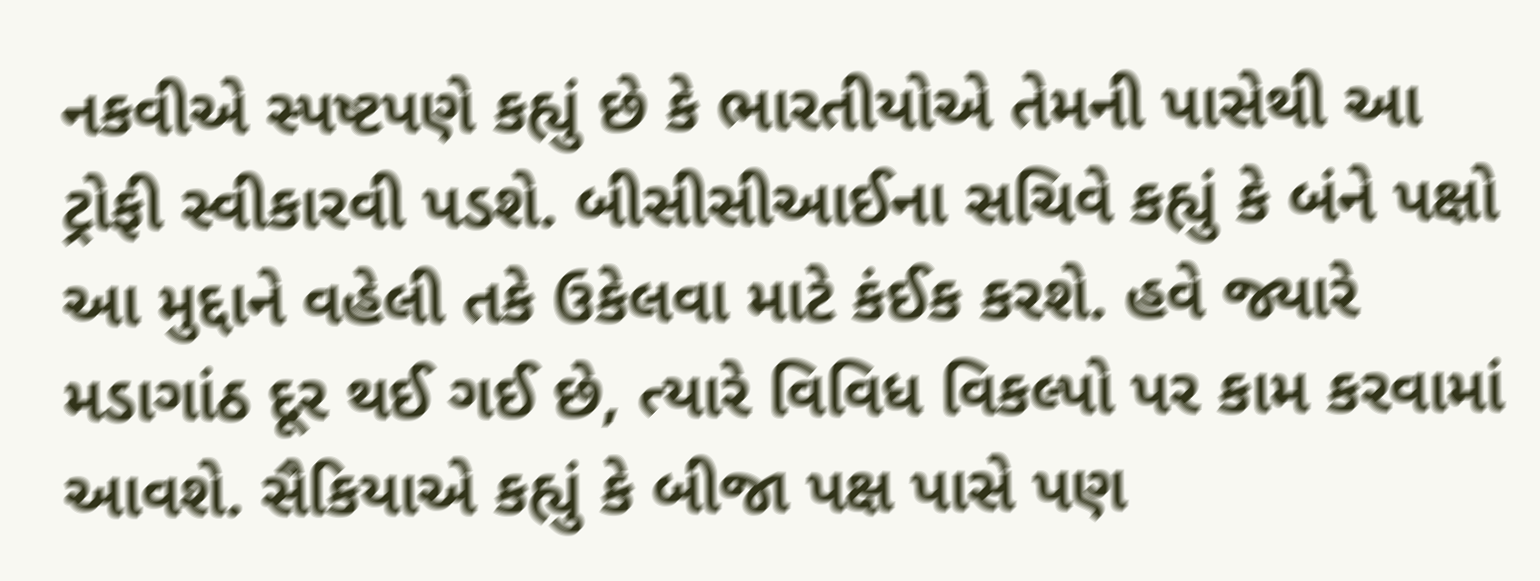નકવીએ સ્પષ્ટપણે કહ્યું છે કે ભારતીયોએ તેમની પાસેથી આ ટ્રોફી સ્વીકારવી પડશે. બીસીસીઆઈના સચિવે કહ્યું કે બંને પક્ષો આ મુદ્દાને વહેલી તકે ઉકેલવા માટે કંઈક કરશે. હવે જ્યારે મડાગાંઠ દૂર થઈ ગઈ છે, ત્યારે વિવિધ વિકલ્પો પર કામ કરવામાં આવશે. સૈકિયાએ કહ્યું કે બીજા પક્ષ પાસે પણ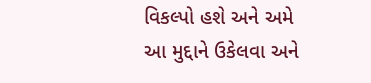વિકલ્પો હશે અને અમે આ મુદ્દાને ઉકેલવા અને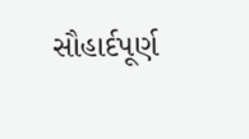સૌહાર્દપૂર્ણ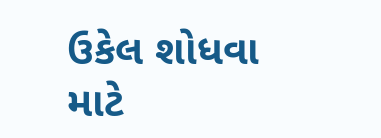ઉકેલ શોધવા માટે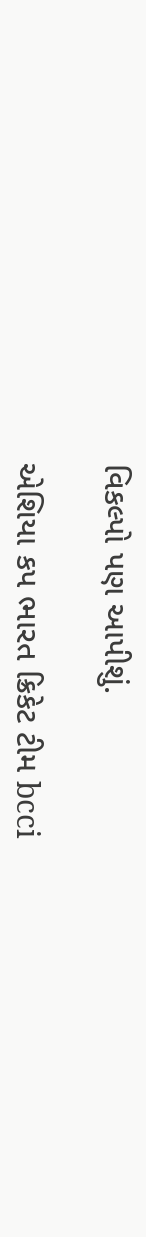વિકલ્પો પણ આપીશું.

એશિયા કપ ભારત ક્રિકેટ ટીમ bcci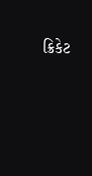ક્રિકેટ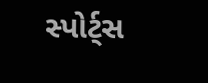સ્પોર્ટ્સ